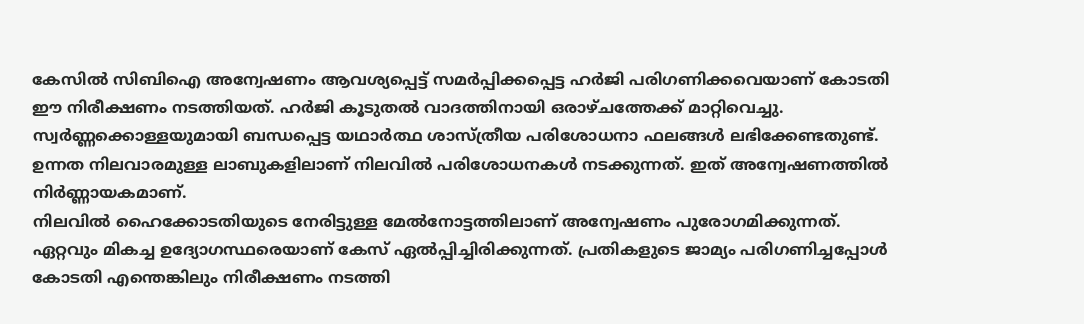കേസിൽ സിബിഐ അന്വേഷണം ആവശ്യപ്പെട്ട് സമർപ്പിക്കപ്പെട്ട ഹർജി പരിഗണിക്കവെയാണ് കോടതി ഈ നിരീക്ഷണം നടത്തിയത്. ഹർജി കൂടുതൽ വാദത്തിനായി ഒരാഴ്ചത്തേക്ക് മാറ്റിവെച്ചു.
സ്വർണ്ണക്കൊള്ളയുമായി ബന്ധപ്പെട്ട യഥാർത്ഥ ശാസ്ത്രീയ പരിശോധനാ ഫലങ്ങൾ ലഭിക്കേണ്ടതുണ്ട്. ഉന്നത നിലവാരമുള്ള ലാബുകളിലാണ് നിലവിൽ പരിശോധനകൾ നടക്കുന്നത്. ഇത് അന്വേഷണത്തിൽ നിർണ്ണായകമാണ്.
നിലവിൽ ഹൈക്കോടതിയുടെ നേരിട്ടുള്ള മേൽനോട്ടത്തിലാണ് അന്വേഷണം പുരോഗമിക്കുന്നത്. ഏറ്റവും മികച്ച ഉദ്യോഗസ്ഥരെയാണ് കേസ് ഏൽപ്പിച്ചിരിക്കുന്നത്. പ്രതികളുടെ ജാമ്യം പരിഗണിച്ചപ്പോൾ കോടതി എന്തെങ്കിലും നിരീക്ഷണം നടത്തി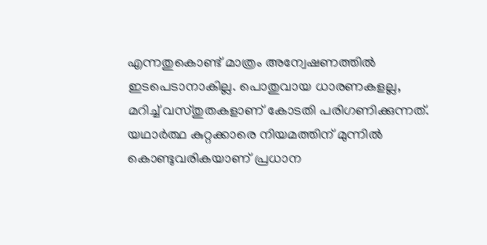എന്നതുകൊണ്ട് മാത്രം അന്വേഷണത്തിൽ ഇടപെടാനാകില്ല. പൊതുവായ ധാരണകളല്ല, മറിച്ച് വസ്തുതകളാണ് കോടതി പരിഗണിക്കുന്നത്. യഥാർത്ഥ കുറ്റക്കാരെ നിയമത്തിന് മുന്നിൽ കൊണ്ടുവരികയാണ് പ്രധാന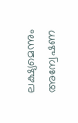ലക്ഷ്യമെന്നും അന്വേഷണ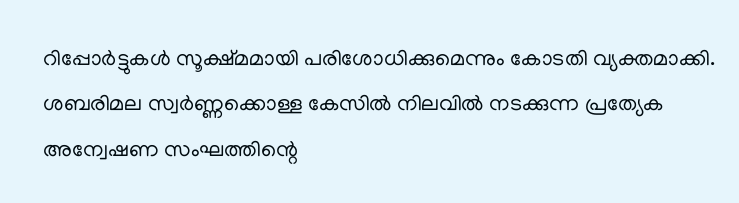റിപ്പോർട്ടുകൾ സൂക്ഷ്മമായി പരിശോധിക്കുമെന്നും കോടതി വ്യക്തമാക്കി.
ശബരിമല സ്വർണ്ണക്കൊള്ള കേസിൽ നിലവിൽ നടക്കുന്ന പ്രത്യേക അന്വേഷണ സംഘത്തിന്റെ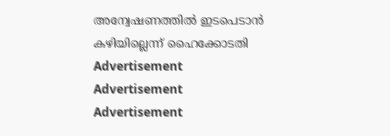അന്വേഷണത്തിൽ ഇടപെടാൻ കഴിയില്ലെന്ന് ഹൈക്കോടതി
Advertisement
Advertisement
Advertisement